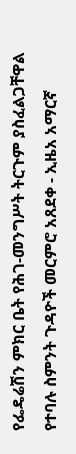የፌዴሬሽን ምክር ቤት የሕገ-መንግሥት ትርጉም ያስፈልጋቸዋል የተባሉ ስምንት ጉዳዮች መርምሮ አጸደቀ - ኢዜአ አማርኛ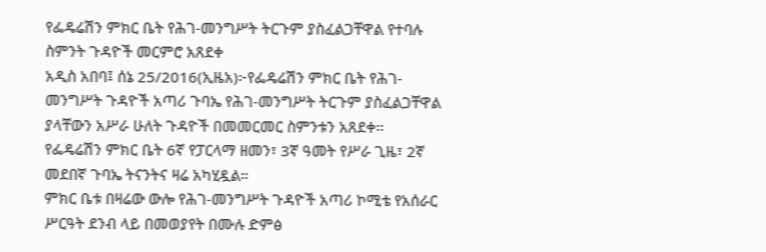የፌዴሬሽን ምክር ቤት የሕገ-መንግሥት ትርጉም ያስፈልጋቸዋል የተባሉ ስምንት ጉዳዮች መርምሮ አጸደቀ
አዲስ አበባ፤ ሰኔ 25/2016(ኢዜአ)፦የፌዴሬሽን ምክር ቤት የሕገ-መንግሥት ጉዳዮች አጣሪ ጉባኤ የሕገ-መንግሥት ትርጉም ያስፈልጋቸዋል ያላቸውን አሥራ ሁለት ጉዳዮች በመመርመር ስምንቱን አጸደቀ።
የፌዴሬሽን ምክር ቤት 6ኛ የፓርላማ ዘመን፣ 3ኛ ዓመት የሥራ ጊዜ፣ 2ኛ መደበኛ ጉባኤ ትናንትና ዛሬ አካሂዷል።
ምክር ቤቱ በዛሬው ውሎ የሕገ-መንግሥት ጉዳዮች አጣሪ ኮሚቴ የአሰራር ሥርዓት ደንብ ላይ በመወያየት በሙሉ ድምፅ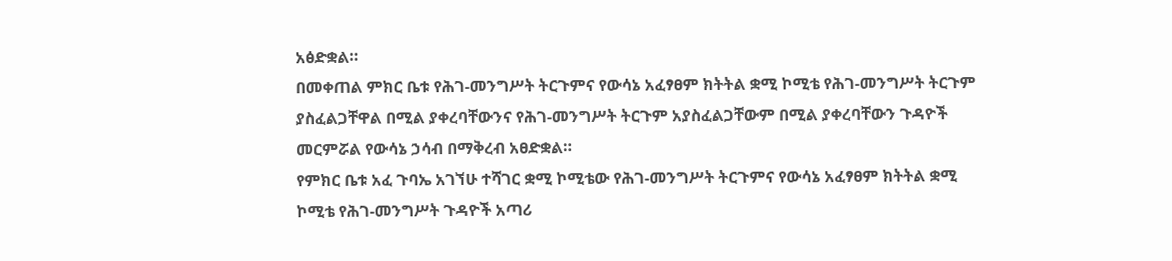አፅድቋል።
በመቀጠል ምክር ቤቱ የሕገ-መንግሥት ትርጉምና የውሳኔ አፈፃፀም ክትትል ቋሚ ኮሚቴ የሕገ-መንግሥት ትርጉም ያስፈልጋቸዋል በሚል ያቀረባቸውንና የሕገ-መንግሥት ትርጉም አያስፈልጋቸውም በሚል ያቀረባቸውን ጉዳዮች መርምሯል የውሳኔ ኃሳብ በማቅረብ አፀድቋል።
የምክር ቤቱ አፈ ጉባኤ አገኘሁ ተሻገር ቋሚ ኮሚቴው የሕገ-መንግሥት ትርጉምና የውሳኔ አፈፃፀም ክትትል ቋሚ ኮሚቴ የሕገ-መንግሥት ጉዳዮች አጣሪ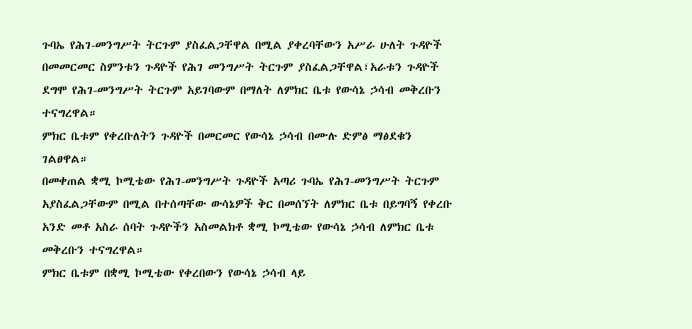ጉባኤ የሕገ-መንግሥት ትርጉም ያስፈልጋቸዋል በሚል ያቀረባቸውን አሥራ ሁለት ጉዳዮች በመመርመር ስምንቱን ጉዳዮች የሕገ መንግሥት ትርጉም ያስፈልጋቸዋል፣አራቱን ጉዳዮች ደግሞ የሕገ-መንግሥት ትርጉም አይገባውም በማለት ለምክር ቤቱ የውሳኔ ኃሳብ መቅረቡን ተናግረዋል።
ምክር ቤቱም የቀረቡለትን ጉዳዮች በመርመር የውሳኔ ኃሳብ በሙሉ ድምፅ ማፅደቁን ገልፀዋል።
በመቀጠል ቋሚ ኮሚቴው የሕገ-መንግሥት ጉዳዮች አጣሪ ጉባኤ የሕገ-መንግሥት ትርጉም አያስፈልጋቸውም በሚል በተሰጣቸው ውሳኔዎች ቅር በመሰኘት ለምክር ቤቱ በይግባኝ የቀረቡ አንድ መቶ አስራ ሰባት ጉዳዮችን አስመልክቶ ቋሚ ኮሚቴው የውሳኔ ኃሳብ ለምክር ቤቱ መቅረቡን ተናግረዋል።
ምክር ቤቱም በቋሚ ኮሚቴው የቀረበውን የውሳኔ ኃሳብ ላይ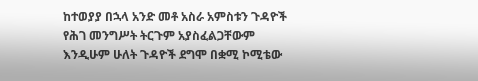ከተወያያ በኋላ አንድ መቶ አስራ አምስቱን ጉዳዮች የሕገ መንግሥት ትርጉም አያስፈልጋቸውም እንዲሁም ሁለት ጉዳዮች ደግሞ በቋሚ ኮሚቴው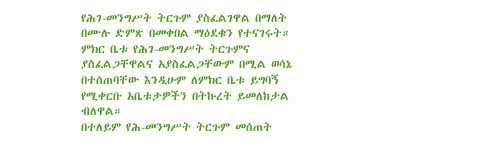የሕገ-መንግሥት ትርጉም ያስፈልገዋል በማለት በሙሉ ድምጽ በመቀበል ማዕደቁን የተናገሩት።
ምክር ቤቱ የሕገ-መንግሥት ትርጉምና ያስፈልጋቸዋልና አያስፈልጋቸውም በሚል ወሳኔ በተሰጠባቸው እንዲሁም ለምክር ቤቱ ይግባኝ የሚቀርቡ አቤቱታዎችን በትኩረት ይመለከታል ብለዋል።
በተለይም የሕ-መንግሥት ትርጉም መሰጠት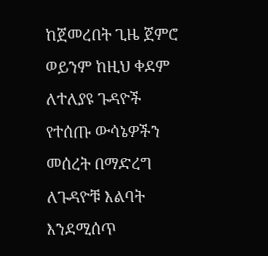ከጀመረበት ጊዜ ጀምሮ ወይንም ከዚህ ቀደም ለተለያዩ ጉዳዮች የተሰጡ ውሳኔዎችን መሰረት በማድረግ ለጉዳዮቹ እልባት እንደሚሰጥ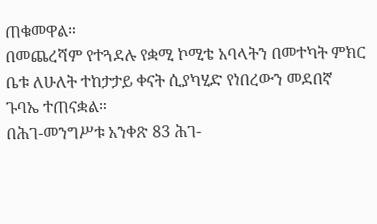ጠቁመዋል።
በመጨረሻም የተጓደሉ የቋሚ ኮሚቴ አባላትን በመተካት ምክር ቤቱ ለሁለት ተከታታይ ቀናት ሲያካሂድ የነበረውን መደበኛ ጉባኤ ተጠናቋል።
በሕገ-መንግሥቱ አንቀጽ 83 ሕገ-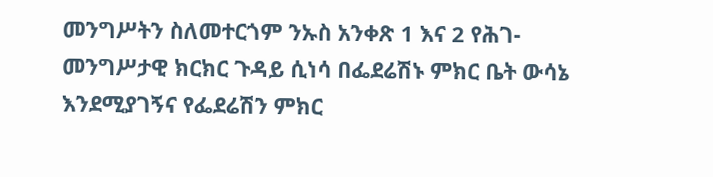መንግሥትን ስለመተርጎም ንኡስ አንቀጽ 1 እና 2 የሕገ-መንግሥታዊ ክርክር ጉዳይ ሲነሳ በፌደሬሽኑ ምክር ቤት ውሳኔ እንደሚያገኝና የፌደሬሽን ምክር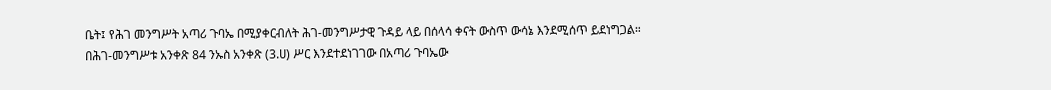ቤት፤ የሕገ መንግሥት አጣሪ ጉባኤ በሚያቀርብለት ሕገ-መንግሥታዊ ጉዳይ ላይ በሰላሳ ቀናት ውስጥ ውሳኔ እንደሚሰጥ ይደነግጋል።
በሕገ-መንግሥቱ አንቀጽ 84 ንኡስ አንቀጽ (3.ሀ) ሥር እንደተደነገገው በአጣሪ ጉባኤው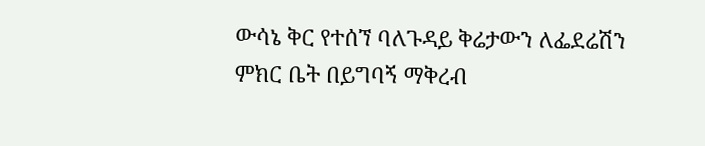ውሳኔ ቅር የተሰኘ ባለጉዳይ ቅሬታውን ለፌደሬሽን ምክር ቤት በይግባኝ ማቅረብ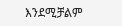እንደሚቻልም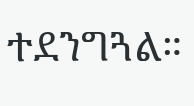ተደንግጓል።